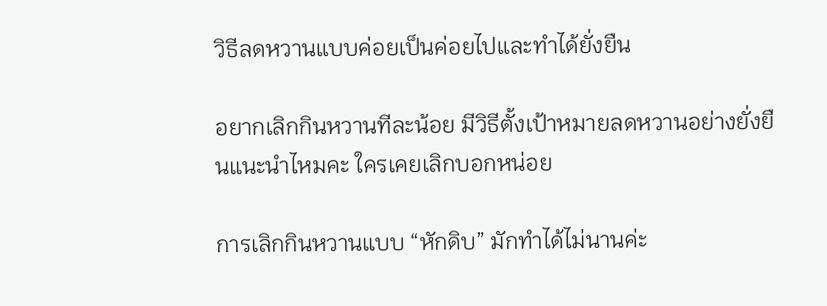วิธีลดหวานแบบค่อยเป็นค่อยไปและทำได้ยั่งยืน

อยากเลิกกินหวานทีละน้อย มีวิธีตั้งเป้าหมายลดหวานอย่างยั่งยืนแนะนำไหมคะ ใครเคยเลิกบอกหน่อย

การเลิกกินหวานแบบ “หักดิบ” มักทำได้ไม่นานค่ะ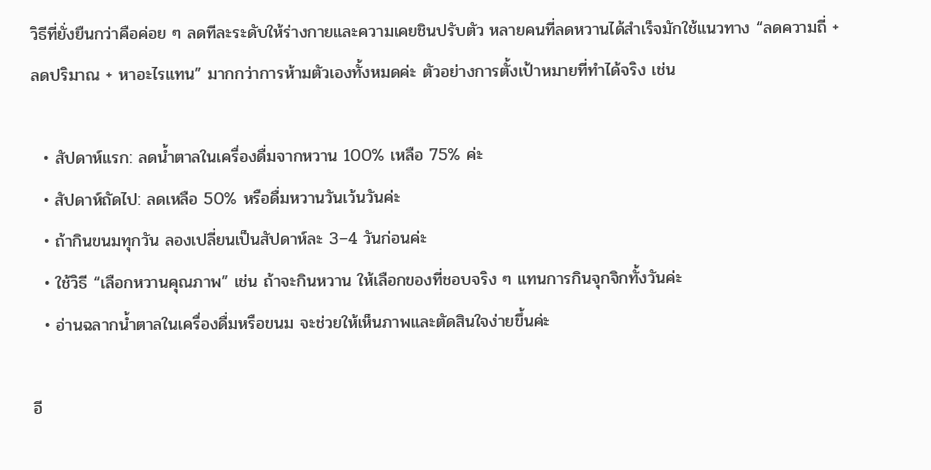วิธีที่ยั่งยืนกว่าคือค่อย ๆ ลดทีละระดับให้ร่างกายและความเคยชินปรับตัว หลายคนที่ลดหวานได้สำเร็จมักใช้แนวทาง “ลดความถี่ + ลดปริมาณ + หาอะไรแทน” มากกว่าการห้ามตัวเองทั้งหมดค่ะ ตัวอย่างการตั้งเป้าหมายที่ทำได้จริง เช่น

  • สัปดาห์แรก: ลดน้ำตาลในเครื่องดื่มจากหวาน 100% เหลือ 75% ค่ะ
  • สัปดาห์ถัดไป: ลดเหลือ 50% หรือดื่มหวานวันเว้นวันค่ะ
  • ถ้ากินขนมทุกวัน ลองเปลี่ยนเป็นสัปดาห์ละ 3–4 วันก่อนค่ะ
  • ใช้วิธี “เลือกหวานคุณภาพ” เช่น ถ้าจะกินหวาน ให้เลือกของที่ชอบจริง ๆ แทนการกินจุกจิกทั้งวันค่ะ
  • อ่านฉลากน้ำตาลในเครื่องดื่มหรือขนม จะช่วยให้เห็นภาพและตัดสินใจง่ายขึ้นค่ะ

อี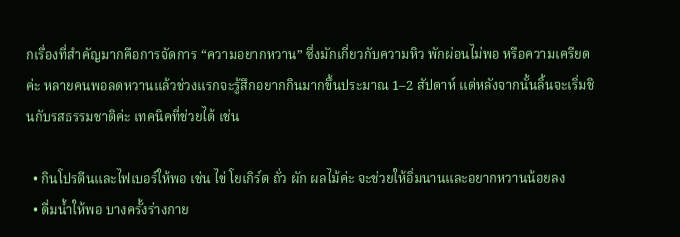กเรื่องที่สำคัญมากคือการจัดการ “ความอยากหวาน” ซึ่งมักเกี่ยวกับความหิว พักผ่อนไม่พอ หรือความเครียดค่ะ หลายคนพอลดหวานแล้วช่วงแรกจะรู้สึกอยากกินมากขึ้นประมาณ 1–2 สัปดาห์ แต่หลังจากนั้นลิ้นจะเริ่มชินกับรสธรรมชาติค่ะ เทคนิคที่ช่วยได้ เช่น

  • กินโปรตีนและไฟเบอร์ให้พอ เช่น ไข่ โยเกิร์ต ถั่ว ผัก ผลไม้ค่ะ จะช่วยให้อิ่มนานและอยากหวานน้อยลง
  • ดื่มน้ำให้พอ บางครั้งร่างกาย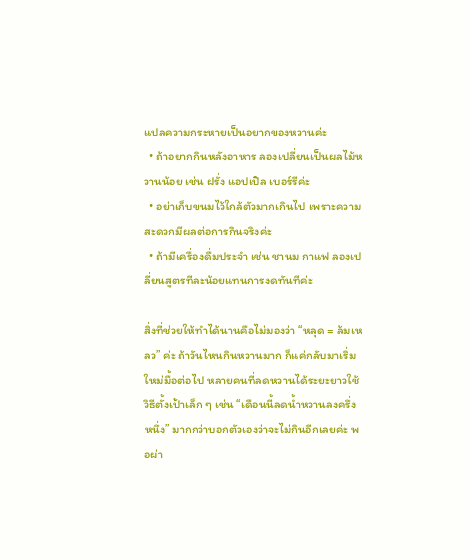แปลความกระหายเป็นอยากของหวานค่ะ
  • ถ้าอยากกินหลังอาหาร ลองเปลี่ยนเป็นผลไม้หวานน้อย เช่น ฝรั่ง แอปเปิล เบอร์รีค่ะ
  • อย่าเก็บขนมไว้ใกล้ตัวมากเกินไป เพราะความสะดวกมีผลต่อการกินจริงค่ะ
  • ถ้ามีเครื่องดื่มประจำ เช่น ชานม กาแฟ ลองเปลี่ยนสูตรทีละน้อยแทนการงดทันทีค่ะ

สิ่งที่ช่วยให้ทำได้นานคือไม่มองว่า “หลุด = ล้มเหลว” ค่ะ ถ้าวันไหนกินหวานมาก ก็แค่กลับมาเริ่มใหม่มื้อต่อไป หลายคนที่ลดหวานได้ระยะยาวใช้วิธีตั้งเป้าเล็ก ๆ เช่น “เดือนนี้ลดน้ำหวานลงครึ่งหนึ่ง” มากกว่าบอกตัวเองว่าจะไม่กินอีกเลยค่ะ พอผ่า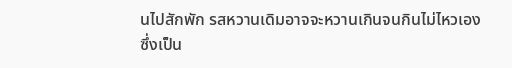นไปสักพัก รสหวานเดิมอาจจะหวานเกินจนกินไม่ไหวเอง ซึ่งเป็น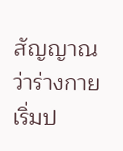สัญญาณว่าร่างกายเริ่มป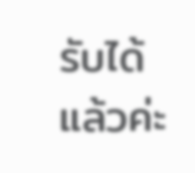รับได้แล้วค่ะ